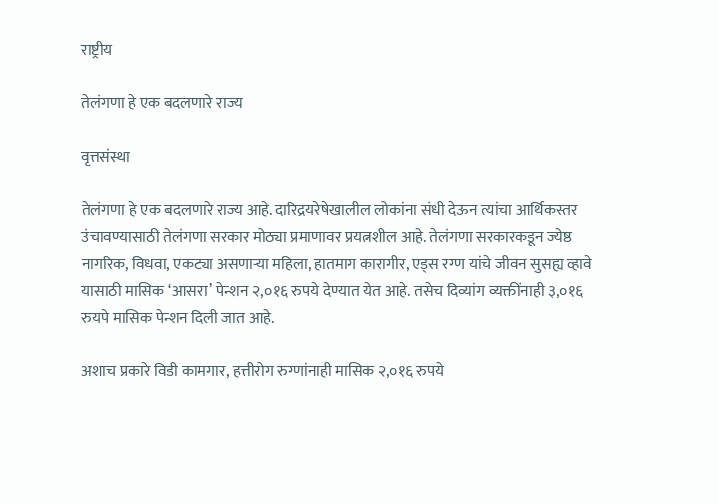राष्ट्रीय

तेलंगणा हे एक बदलणारे राज्य

वृत्तसंस्था

तेलंगणा हे एक बदलणारे राज्य आहे. दारिद्रयरेषेखालील लोकांना संधी देऊन त्यांचा आर्थिकस्तर उंचावण्यासाठी तेलंगणा सरकार मोठ्या प्रमाणावर प्रयत्नशील आहे. तेलंगणा सरकारकडून ज्येष्ठ नागरिक, विधवा, एकट्या असणाऱ्या महिला, हातमाग कारागीर, एड्स‌ रग्ण यांचे जीवन सुसह्य व्हावे यासाठी मासिक ‘आसरा’ पेन्शन २,०१६ रुपये देण्यात येत आहे. तसेच दिव्यांग व्यक्तींनाही ३,०१६ रुयपे मासिक पेन्शन दिली जात आहे.

अशाच प्रकारे विडी कामगार, हत्तीरोग रुग्णांनाही मासिक २,०१६ रुपये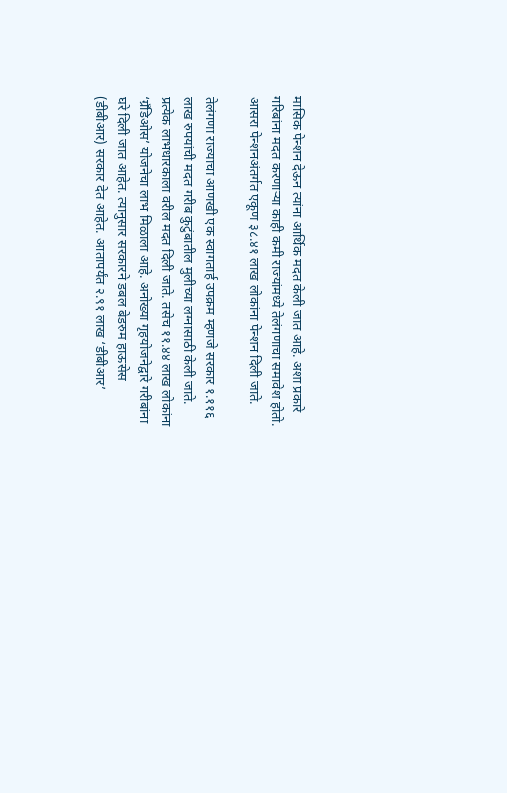मासिक पेन्शन देऊन त्यांना आर्थिक मदत केली जात आहे. अशा प्रकारे गरिबांना मदत करणाऱ्या काही कमी राज्यांमध्ये तेलंगणाचा समावेश होतो. आसरा पेन्शनअंतर्गत एकूण ३८.४१ लाख लोकांना पेन्शन दिली जाते.

तेलंगणा राज्याचा आणखी एक स्वागतार्ह उपक्रम म्हणजे सरकार १.११६ लाख रुपयांची मदत गरीब कुटुंबातील मुलीच्या लग्नासाठी केली जाते. प्रत्येक लाभधारकाला वरील मदत दिली जाते. तसेच ११.४४ लाख लोकांना ‘ग्रँडिओस’ योजनेचा लाभ मिळाला आहे. अनोख्या गृहयोजनेद्वारे गरीबांना घरे दिली जात आहेत. त्यानुसार सरकारने डबल बेडरुम हाऊसेस (डीबीआर) सरकार देत आहेत. आतापर्यंत २.९१ लाख ‘डीबीआर’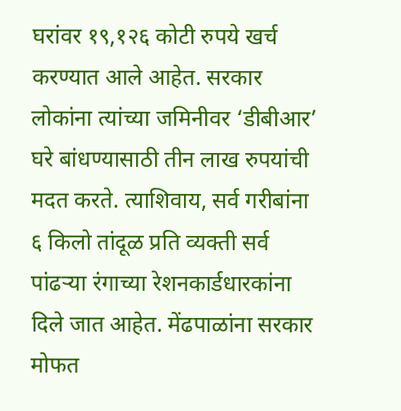घरांवर १९,१२६ कोटी रुपये खर्च करण्यात आले आहेत. सरकार लोकांना त्यांच्या जमिनीवर ‘डीबीआर’ घरे बांधण्यासाठी तीन लाख रुपयांची मदत करते. त्याशिवाय, सर्व गरीबांना ६ किलो तांदूळ प्रति व्यक्ती सर्व पांढऱ्या रंगाच्या रेशनकार्डधारकांना दिले जात आहेत. मेंढपाळांना सरकार मोफत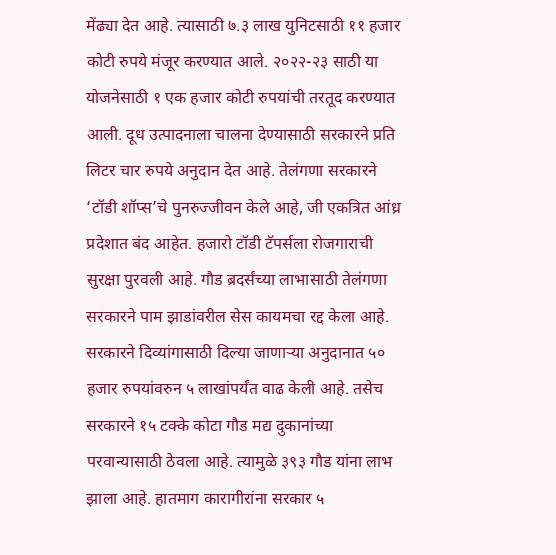मेंढ्या देत आहे. त्यासाठी ७.३ लाख युनिटसाठी ११ हजार कोटी रुपये मंजूर करण्यात आले. २०२२-२३ साठी या योजनेसाठी १ एक हजार कोटी रुपयांची तरतूद करण्यात आली. दूध उत्पादनाला चालना देण्यासाठी सरकारने प्रति लिटर चार रुपये अनुदान देत आहे. तेलंगणा सरकारने ‘टॉडी शॉप्स’चे पुनरुज्जीवन केले आहे, जी एकत्रित आंध्र प्रदेशात बंद आहेत. हजारो टॉडी टॅपर्सला रोजगाराची सुरक्षा पुरवली आहे. गौड ब्रदर्संच्या लाभासाठी तेलंगणा सरकारने पाम झाडांवरील सेस कायमचा रद्द केला आहे. सरकारने दिव्यांगासाठी दिल्या जाणाऱ्या अनुदानात ५० हजार रुपयांवरुन ५ लाखांपर्यंत वाढ केली आहे. तसेच सरकारने १५ टक्के कोटा गौड मद्य दुकानांच्या परवान्यासाठी ठेवला आहे. त्यामुळे ३९३ गौड यांना लाभ झाला आहे. हातमाग कारागीरांना सरकार ५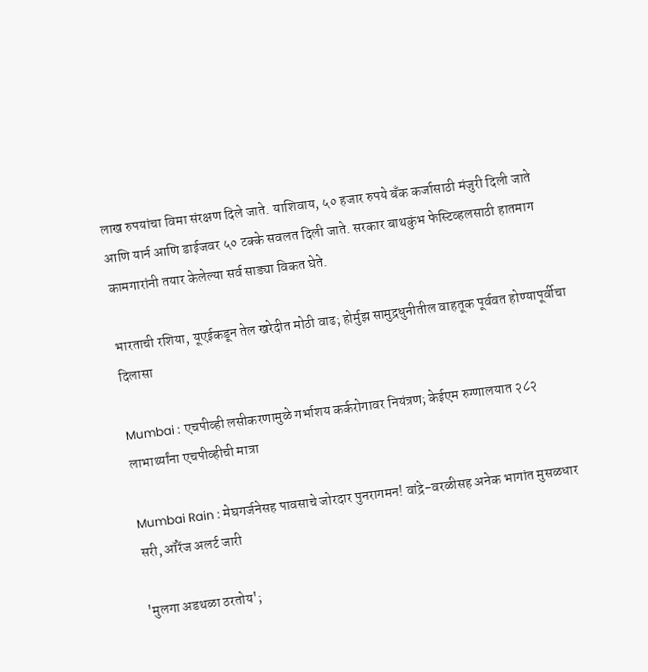लाख रुपयांचा विमा संरक्षण दिले जाते. याशिवाय, ५० हजार रुपये बँक कर्जासाठी मंजुरी दिली जाते आणि यार्न आणि डाईजवर ५० टक्के सवलत दिली जाते. सरकार बाथकुंभ फेस्टिव्हलसाठी हातमाग कामगारांनी तयार केलेल्या सर्व साड्या विकत घेते.

भारताची रशिया, यूएईकडून तेल खरेदीत मोठी वाढ; होर्मुझ सामुद्रधुनीतील वाहतूक पूर्ववत होण्यापूर्वीचा दिलासा

Mumbai : एचपीव्ही लसीकरणामुळे गर्भाशय कर्करोगावर नियंत्रण; केईएम रुग्णालयात २८२ लाभार्थ्यांना एचपीव्हीची मात्रा

Mumbai Rain : मेघगर्जनेसह पावसाचे जोरदार पुनरागमन! वांद्रे-वरळीसह अनेक भागांत मुसळधार सरी, ऑरेंज अलर्ट जारी

'मुलगा अडथळा ठरतोय';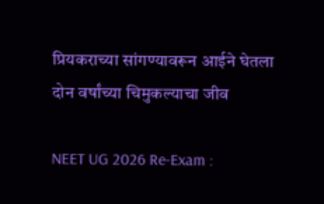प्रियकराच्या सांगण्यावरून आईने घेतला दोन वर्षांच्या चिमुकल्याचा जीव

NEET UG 2026 Re-Exam :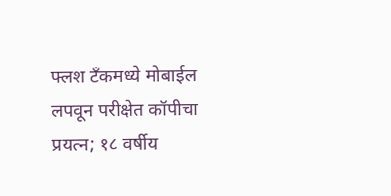फ्लश टँकमध्ये मोबाईल लपवून परीक्षेत कॉपीचा प्रयत्न; १८ वर्षीय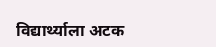विद्यार्थ्याला अटक